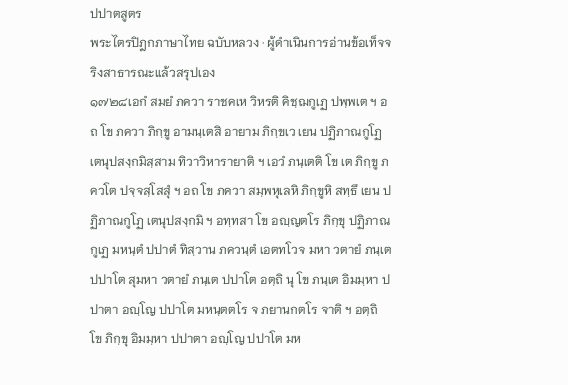ปปาตสูตร
พระไตรปิฎกภาษาไทย ฉบับหลวง · ผู้ดำเนินการอ่านข้อเท็จจริงสาธารณะแล้วสรุปเอง
๑๗๒๘เอกํ สมยํ ภควา ราชคเห วิหรติ คิชฺฌกูเฏ ปพฺพเต ฯ อถ โข ภควา ภิกฺขู อามนฺเตสิ อายาม ภิกฺขเว เยน ปฏิภาณกูโฏ เตนุปสงฺกมิสฺสาม ทิวาวิหารายาติ ฯ เอวํ ภนฺเตติ โข เต ภิกฺขู ภควโต ปจฺจสฺโสสุํ ฯ อถ โข ภควา สมฺพหุเลหิ ภิกฺขูหิ สทฺธึ เยน ปฏิภาณกูโฏ เตนุปสงฺกมิ ฯ อทฺทสา โข อญฺญตโร ภิกฺขุ ปฏิภาณกูเฏ มหนฺตํ ปปาตํ ทิสฺวาน ภควนฺตํ เอตทโวจ มหา วตายํ ภนฺเต ปปาโต สุมหา วตายํ ภนฺเต ปปาโต อตฺถิ นุ โข ภนฺเต อิมมฺหา ปปาตา อญฺโญ ปปาโต มหนฺตตโร จ ภยานกตโร จาติ ฯ อตฺถิ โข ภิกฺขุ อิมมฺหา ปปาตา อญฺโญ ปปาโต มห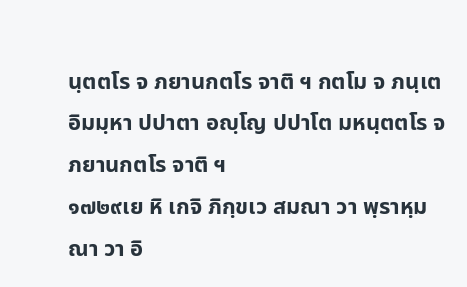นฺตตโร จ ภยานกตโร จาติ ฯ กตโม จ ภนฺเต อิมมฺหา ปปาตา อญฺโญ ปปาโต มหนฺตตโร จ ภยานกตโร จาติ ฯ
๑๗๒๙เย หิ เกจิ ภิกฺขเว สมณา วา พฺราหฺมณา วา อิ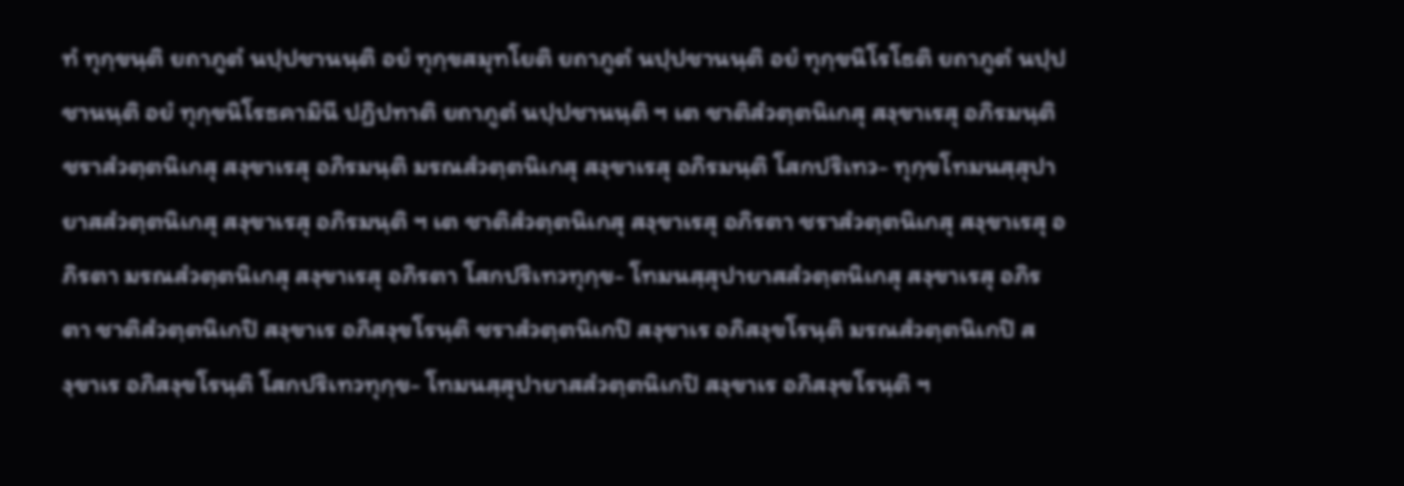ทํ ทุกฺขนฺติ ยถาภูตํ นปฺปชานนฺติ อยํ ทุกฺขสมุทโยติ ยถาภูตํ นปฺปชานนฺติ อยํ ทุกฺขนิโรโธติ ยถาภูตํ นปฺปชานนฺติ อยํ ทุกฺขนิโรธคามินี ปฏิปทาติ ยถาภูตํ นปฺปชานนฺติ ฯ เต ชาติสํวตฺตนิเกสุ สงฺขาเรสุ อภิรมนฺติ ชราสํวตฺตนิเกสุ สงฺขาเรสุ อภิรมนฺติ มรณสํวตฺตนิเกสุ สงฺขาเรสุ อภิรมนฺติ โสกปริเทว- ทุกฺขโทมนสฺสุปายาสสํวตฺตนิเกสุ สงฺขาเรสุ อภิรมนฺติ ฯ เต ชาติสํวตฺตนิเกสุ สงฺขาเรสุ อภิรตา ชราสํวตฺตนิเกสุ สงฺขาเรสุ อภิรตา มรณสํวตฺตนิเกสุ สงฺขาเรสุ อภิรตา โสกปริเทวทุกฺข- โทมนสฺสุปายาสสํวตฺตนิเกสุ สงฺขาเรสุ อภิรตา ชาติสํวตฺตนิเกปิ สงฺขาเร อภิสงฺขโรนฺติ ชราสํวตฺตนิเกปิ สงฺขาเร อภิสงฺขโรนฺติ มรณสํวตฺตนิเกปิ สงฺขาเร อภิสงฺขโรนฺติ โสกปริเทวทุกฺข- โทมนสฺสุปายาสสํวตฺตนิเกปิ สงฺขาเร อภิสงฺขโรนฺติ ฯ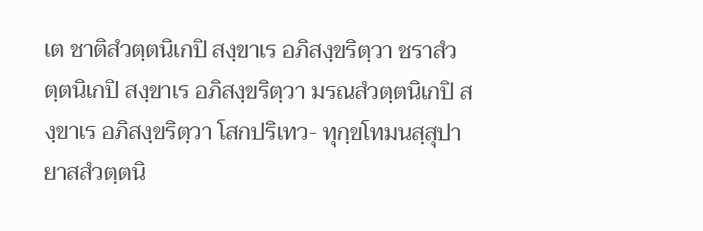เต ชาติสํวตฺตนิเกปิ สงฺขาเร อภิสงฺขริตฺวา ชราสํวตฺตนิเกปิ สงฺขาเร อภิสงฺขริตฺวา มรณสํวตฺตนิเกปิ สงฺขาเร อภิสงฺขริตฺวา โสกปริเทว- ทุกฺขโทมนสฺสุปายาสสํวตฺตนิ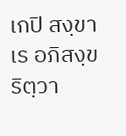เกปิ สงฺขาเร อภิสงฺขริตฺวา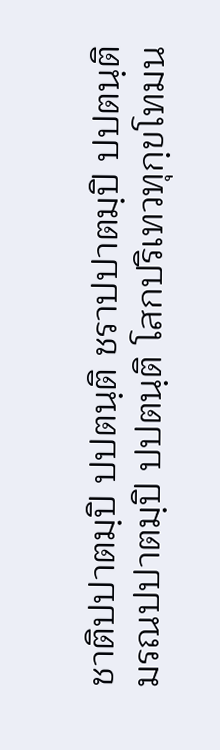ชาติปปาตมฺปิ ปปตนฺติ ชราปปาตมฺปิ ปปตนฺติ มรณปปาตมฺปิ ปปตนฺติ โสกปริเทวทุกฺขโทมน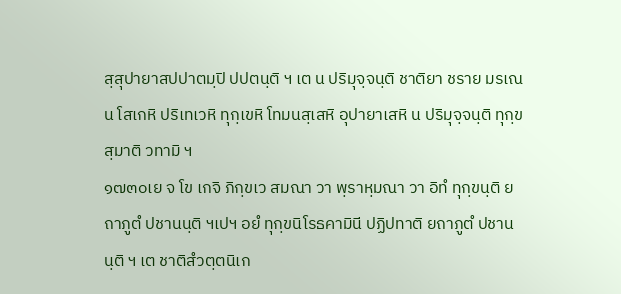สฺสุปายาสปปาตมฺปิ ปปตนฺติ ฯ เต น ปริมุจฺจนฺติ ชาติยา ชราย มรเณน โสเกหิ ปริเทเวหิ ทุกฺเขหิ โทมนสฺเสหิ อุปายาเสหิ น ปริมุจฺจนฺติ ทุกฺขสฺมาติ วทามิ ฯ
๑๗๓๐เย จ โข เกจิ ภิกฺขเว สมณา วา พฺราหฺมณา วา อิทํ ทุกฺขนฺติ ยถาภูตํ ปชานนฺติ ฯเปฯ อยํ ทุกฺขนิโรธคามินี ปฏิปทาติ ยถาภูตํ ปชานนฺติ ฯ เต ชาติสํวตฺตนิเก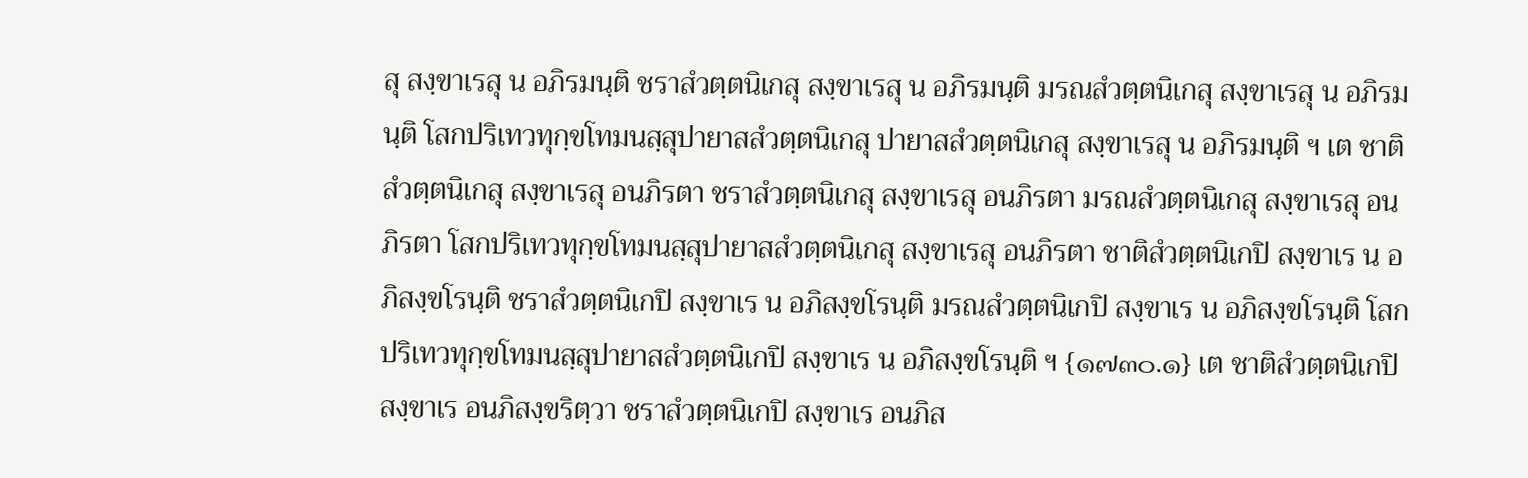สุ สงฺขาเรสุ น อภิรมนฺติ ชราสํวตฺตนิเกสุ สงฺขาเรสุ น อภิรมนฺติ มรณสํวตฺตนิเกสุ สงฺขาเรสุ น อภิรมนฺติ โสกปริเทวทุกฺขโทมนสฺสุปายาสสํวตฺตนิเกสุ ปายาสสํวตฺตนิเกสุ สงฺขาเรสุ น อภิรมนฺติ ฯ เต ชาติสํวตฺตนิเกสุ สงฺขาเรสุ อนภิรตา ชราสํวตฺตนิเกสุ สงฺขาเรสุ อนภิรตา มรณสํวตฺตนิเกสุ สงฺขาเรสุ อนภิรตา โสกปริเทวทุกฺขโทมนสฺสุปายาสสํวตฺตนิเกสุ สงฺขาเรสุ อนภิรตา ชาติสํวตฺตนิเกปิ สงฺขาเร น อภิสงฺขโรนฺติ ชราสํวตฺตนิเกปิ สงฺขาเร น อภิสงฺขโรนฺติ มรณสํวตฺตนิเกปิ สงฺขาเร น อภิสงฺขโรนฺติ โสกปริเทวทุกฺขโทมนสฺสุปายาสสํวตฺตนิเกปิ สงฺขาเร น อภิสงฺขโรนฺติ ฯ {๑๗๓๐.๑} เต ชาติสํวตฺตนิเกปิ สงฺขาเร อนภิสงฺขริตฺวา ชราสํวตฺตนิเกปิ สงฺขาเร อนภิส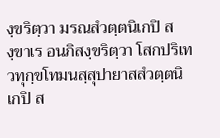งฺขริตฺวา มรณสํวตฺตนิเกปิ สงฺขาเร อนภิสงฺขริตฺวา โสกปริเทวทุกฺขโทมนสฺสุปายาสสํวตฺตนิเกปิ ส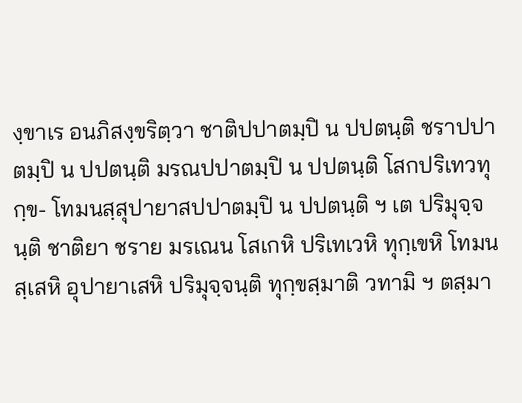งฺขาเร อนภิสงฺขริตฺวา ชาติปปาตมฺปิ น ปปตนฺติ ชราปปาตมฺปิ น ปปตนฺติ มรณปปาตมฺปิ น ปปตนฺติ โสกปริเทวทุกฺข- โทมนสฺสุปายาสปปาตมฺปิ น ปปตนฺติ ฯ เต ปริมุจฺจนฺติ ชาติยา ชราย มรเณน โสเกหิ ปริเทเวหิ ทุกฺเขหิ โทมนสฺเสหิ อุปายาเสหิ ปริมุจฺจนฺติ ทุกฺขสฺมาติ วทามิ ฯ ตสฺมา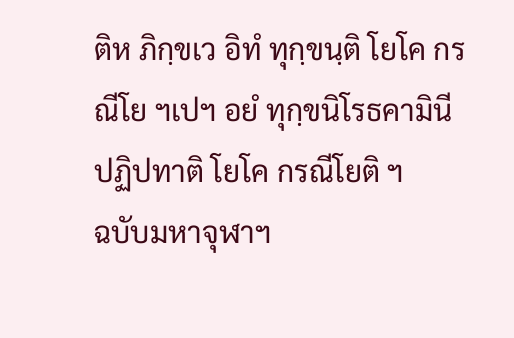ติห ภิกฺขเว อิทํ ทุกฺขนฺติ โยโค กรณีโย ฯเปฯ อยํ ทุกฺขนิโรธคามินี ปฏิปทาติ โยโค กรณีโยติ ฯ
ฉบับมหาจุฬาฯ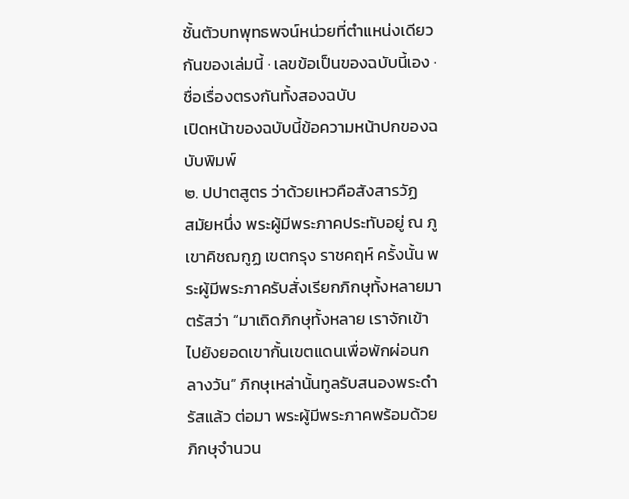ชั้นตัวบทพุทธพจน์หน่วยที่ตำแหน่งเดียวกันของเล่มนี้ · เลขข้อเป็นของฉบับนี้เอง · ชื่อเรื่องตรงกันทั้งสองฉบับ
เปิดหน้าของฉบับนี้ข้อความหน้าปกของฉบับพิมพ์
๒. ปปาตสูตร ว่าด้วยเหวคือสังสารวัฏ
สมัยหนึ่ง พระผู้มีพระภาคประทับอยู่ ณ ภูเขาคิชฌกูฏ เขตกรุง ราชคฤห์ ครั้งนั้น พระผู้มีพระภาครับสั่งเรียกภิกษุทั้งหลายมาตรัสว่า “มาเถิดภิกษุทั้งหลาย เราจักเข้าไปยังยอดเขากั้นเขตแดนเพื่อพักผ่อนกลางวัน” ภิกษุเหล่านั้นทูลรับสนองพระดำรัสแล้ว ต่อมา พระผู้มีพระภาคพร้อมด้วย ภิกษุจำนวน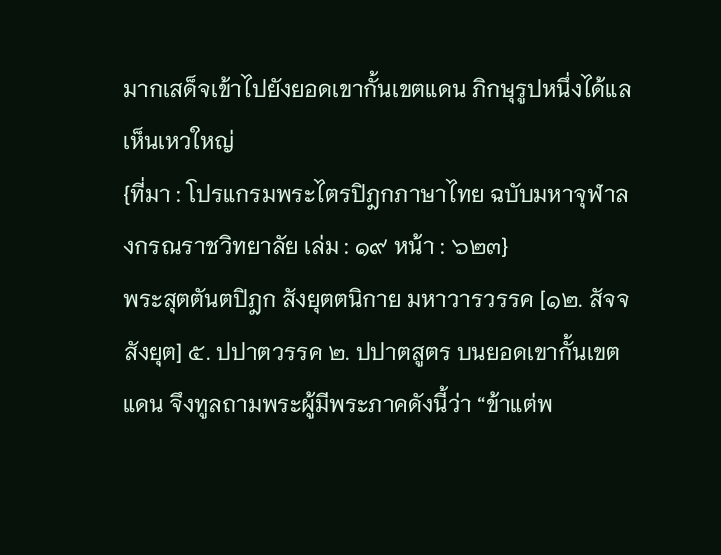มากเสด็จเข้าไปยังยอดเขากั้นเขตแดน ภิกษุรูปหนึ่งได้แลเห็นเหวใหญ่
{ที่มา : โปรแกรมพระไตรปิฎกภาษาไทย ฉบับมหาจุฬาลงกรณราชวิทยาลัย เล่ม : ๑๙ หน้า : ๖๒๓}
พระสุตตันตปิฎก สังยุตตนิกาย มหาวารวรรค [๑๒. สัจจสังยุต] ๕. ปปาตวรรค ๒. ปปาตสูตร บนยอดเขากั้นเขตแดน จึงทูลถามพระผู้มีพระภาคดังนี้ว่า “ข้าแต่พ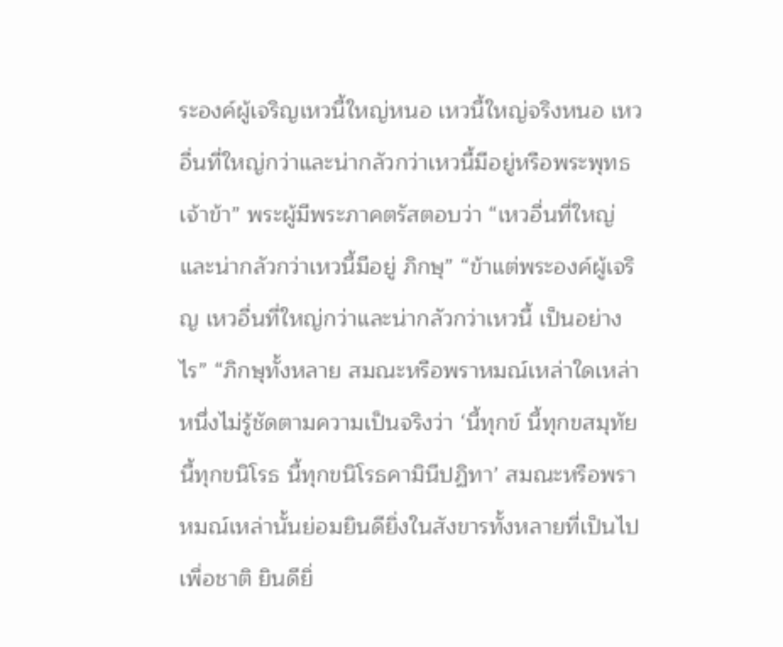ระองค์ผู้เจริญเหวนี้ใหญ่หนอ เหวนี้ใหญ่จริงหนอ เหวอื่นที่ใหญ่กว่าและน่ากลัวกว่าเหวนี้มีอยู่หรือพระพุทธเจ้าข้า” พระผู้มีพระภาคตรัสตอบว่า “เหวอื่นที่ใหญ่และน่ากลัวกว่าเหวนี้มีอยู่ ภิกษุ” “ข้าแต่พระองค์ผู้เจริญ เหวอื่นที่ใหญ่กว่าและน่ากลัวกว่าเหวนี้ เป็นอย่างไร” “ภิกษุทั้งหลาย สมณะหรือพราหมณ์เหล่าใดเหล่าหนึ่งไม่รู้ชัดตามความเป็นจริงว่า ‘นี้ทุกข์ นี้ทุกขสมุทัย นี้ทุกขนิโรธ นี้ทุกขนิโรธคามินีปฏิทา’ สมณะหรือพราหมณ์เหล่านั้นย่อมยินดียิ่งในสังขารทั้งหลายที่เป็นไปเพื่อชาติ ยินดียิ่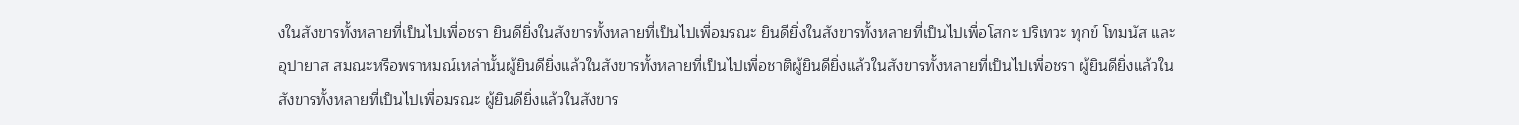งในสังขารทั้งหลายที่เป็นไปเพื่อชรา ยินดียิ่งในสังขารทั้งหลายที่เป็นไปเพื่อมรณะ ยินดียิ่งในสังขารทั้งหลายที่เป็นไปเพื่อโสกะ ปริเทวะ ทุกข์ โทมนัส และอุปายาส สมณะหรือพราหมณ์เหล่านั้นผู้ยินดียิ่งแล้วในสังขารทั้งหลายที่เป็นไปเพื่อชาติผู้ยินดียิ่งแล้วในสังขารทั้งหลายที่เป็นไปเพื่อชรา ผู้ยินดียิ่งแล้วในสังขารทั้งหลายที่เป็นไปเพื่อมรณะ ผู้ยินดียิ่งแล้วในสังขาร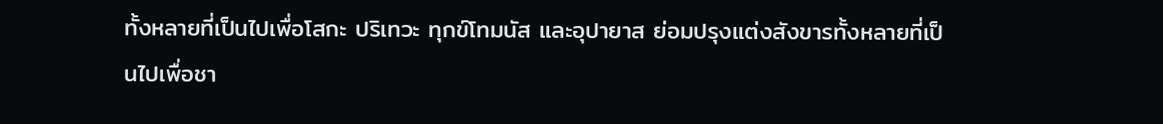ทั้งหลายที่เป็นไปเพื่อโสกะ ปริเทวะ ทุกข์โทมนัส และอุปายาส ย่อมปรุงแต่งสังขารทั้งหลายที่เป็นไปเพื่อชา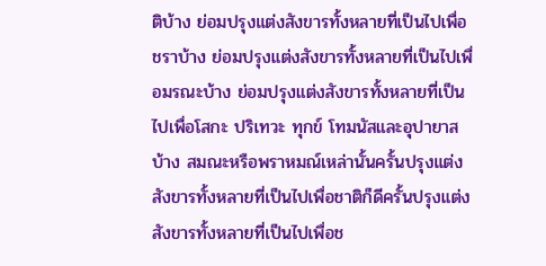ติบ้าง ย่อมปรุงแต่งสังขารทั้งหลายที่เป็นไปเพื่อชราบ้าง ย่อมปรุงแต่งสังขารทั้งหลายที่เป็นไปเพื่อมรณะบ้าง ย่อมปรุงแต่งสังขารทั้งหลายที่เป็นไปเพื่อโสกะ ปริเทวะ ทุกข์ โทมนัสและอุปายาสบ้าง สมณะหรือพราหมณ์เหล่านั้นครั้นปรุงแต่งสังขารทั้งหลายที่เป็นไปเพื่อชาติก็ดีครั้นปรุงแต่งสังขารทั้งหลายที่เป็นไปเพื่อช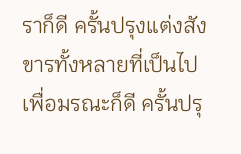ราก็ดี ครั้นปรุงแต่งสังขารทั้งหลายที่เป็นไปเพื่อมรณะก็ดี ครั้นปรุ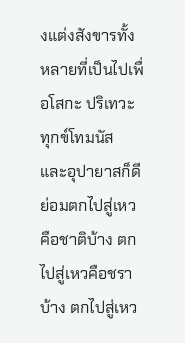งแต่งสังขารทั้งหลายที่เป็นไปเพื่อโสกะ ปริเทวะ ทุกข์โทมนัส และอุปายาสก็ดี ย่อมตกไปสู่เหวคือชาติบ้าง ตกไปสู่เหวคือชราบ้าง ตกไปสู่เหว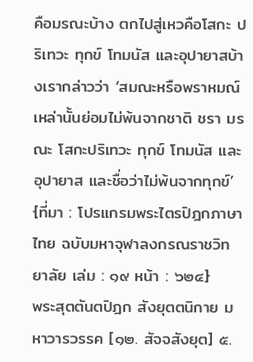คือมรณะบ้าง ตกไปสู่เหวคือโสกะ ปริเทวะ ทุกข์ โทมนัส และอุปายาสบ้างเรากล่าวว่า ‘สมณะหรือพราหมณ์เหล่านั้นย่อมไม่พ้นจากชาติ ชรา มรณะ โสกะปริเทวะ ทุกข์ โทมนัส และอุปายาส และชื่อว่าไม่พ้นจากทุกข์’
{ที่มา : โปรแกรมพระไตรปิฎกภาษาไทย ฉบับมหาจุฬาลงกรณราชวิทยาลัย เล่ม : ๑๙ หน้า : ๖๒๔}
พระสุตตันตปิฎก สังยุตตนิกาย มหาวารวรรค [๑๒. สัจจสังยุต] ๕.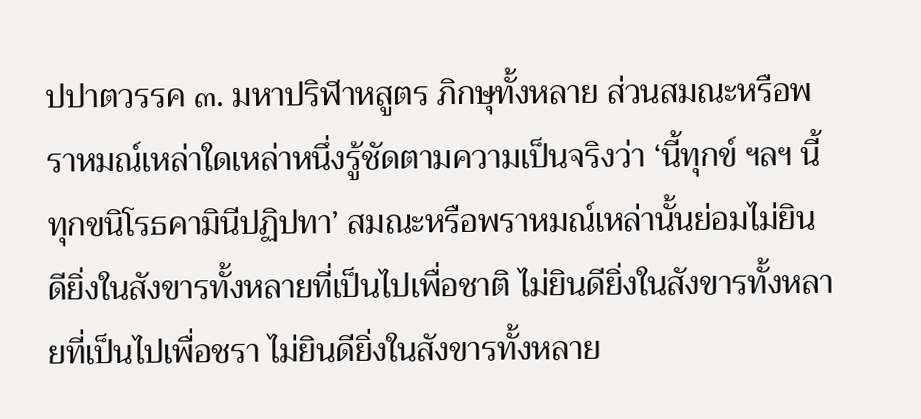ปปาตวรรค ๓. มหาปริฬาหสูตร ภิกษุทั้งหลาย ส่วนสมณะหรือพราหมณ์เหล่าใดเหล่าหนึ่งรู้ชัดตามความเป็นจริงว่า ‘นี้ทุกข์ ฯลฯ นี้ทุกขนิโรธคามินีปฏิปทา’ สมณะหรือพราหมณ์เหล่านั้นย่อมไม่ยินดียิ่งในสังขารทั้งหลายที่เป็นไปเพื่อชาติ ไม่ยินดียิ่งในสังขารทั้งหลายที่เป็นไปเพื่อชรา ไม่ยินดียิ่งในสังขารทั้งหลาย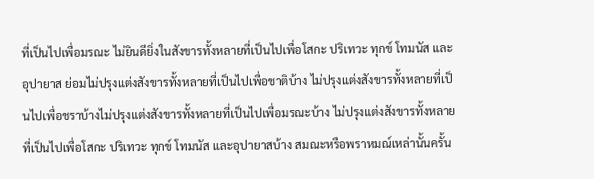ที่เป็นไปเพื่อมรณะ ไม่ยินดียิ่งในสังขารทั้งหลายที่เป็นไปเพื่อโสกะ ปริเทวะ ทุกข์ โทมนัส และอุปายาส ย่อมไม่ปรุงแต่งสังขารทั้งหลายที่เป็นไปเพื่อชาติบ้าง ไม่ปรุงแต่งสังขารทั้งหลายที่เป็นไปเพื่อชราบ้างไม่ปรุงแต่งสังขารทั้งหลายที่เป็นไปเพื่อมรณะบ้าง ไม่ปรุงแต่งสังขารทั้งหลายที่เป็นไปเพื่อโสกะ ปริเทวะ ทุกข์ โทมนัส และอุปายาสบ้าง สมณะหรือพราหมณ์เหล่านั้นครั้น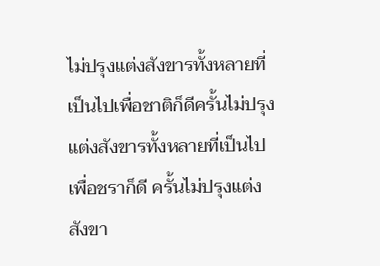ไม่ปรุงแต่งสังขารทั้งหลายที่เป็นไปเพื่อชาติก็ดีครั้นไม่ปรุงแต่งสังขารทั้งหลายที่เป็นไปเพื่อชราก็ดี ครั้นไม่ปรุงแต่งสังขา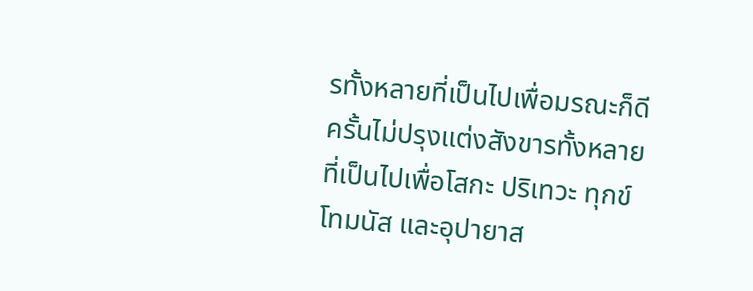รทั้งหลายที่เป็นไปเพื่อมรณะก็ดี ครั้นไม่ปรุงแต่งสังขารทั้งหลายที่เป็นไปเพื่อโสกะ ปริเทวะ ทุกข์โทมนัส และอุปายาส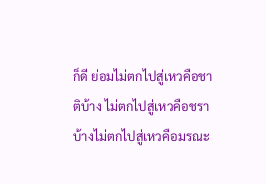ก็ดี ย่อมไม่ตกไปสู่เหวคือชาติบ้าง ไม่ตกไปสู่เหวคือชราบ้างไม่ตกไปสู่เหวคือมรณะ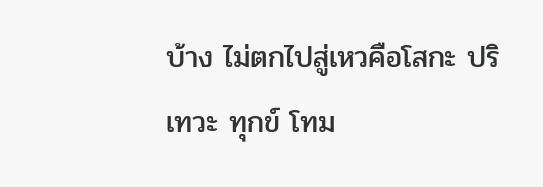บ้าง ไม่ตกไปสู่เหวคือโสกะ ปริเทวะ ทุกข์ โทม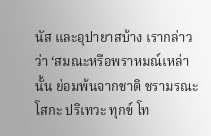นัส และอุปายาสบ้าง เรากล่าวว่า ‘สมณะหรือพราหมณ์เหล่านั้น ย่อมพ้นจากชาติ ชรามรณะ โสกะ ปริเทวะ ทุกข์ โท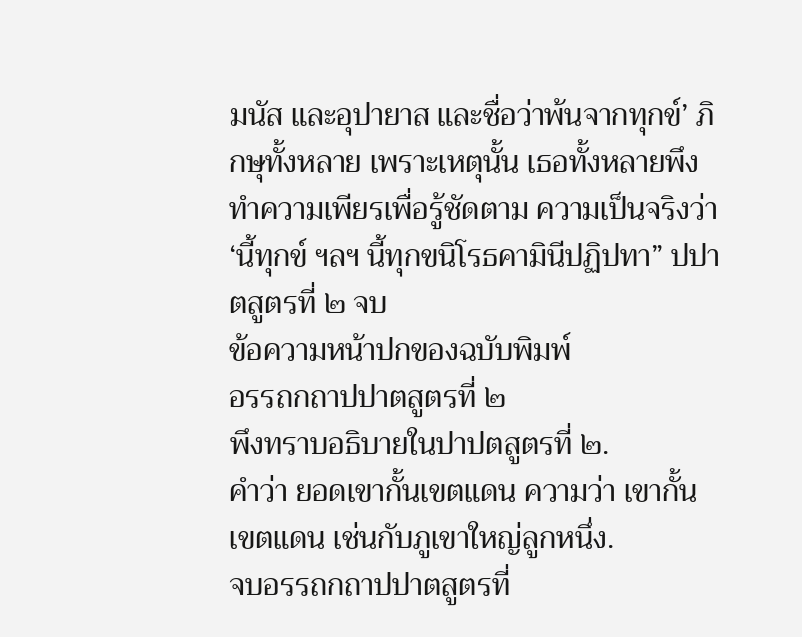มนัส และอุปายาส และชื่อว่าพ้นจากทุกข์’ ภิกษุทั้งหลาย เพราะเหตุนั้น เธอทั้งหลายพึงทำความเพียรเพื่อรู้ชัดตาม ความเป็นจริงว่า ‘นี้ทุกข์ ฯลฯ นี้ทุกขนิโรธคามินีปฏิปทา” ปปาตสูตรที่ ๒ จบ
ข้อความหน้าปกของฉบับพิมพ์
อรรถกถาปปาตสูตรที่ ๒
พึงทราบอธิบายในปาปตสูตรที่ ๒.
คำว่า ยอดเขากั้นเขตแดน ความว่า เขากั้นเขตแดน เช่นกับภูเขาใหญ่ลูกหนึ่ง.
จบอรรถกถาปปาตสูตรที่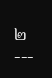๒ ---